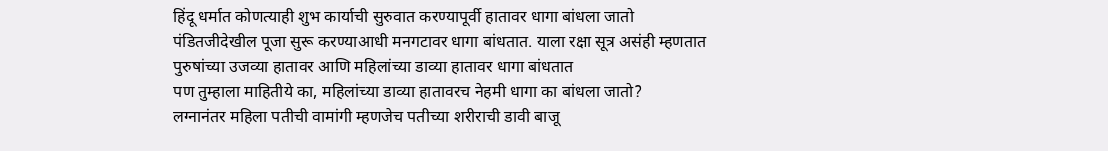हिंदू धर्मात कोणत्याही शुभ कार्याची सुरुवात करण्यापूर्वी हातावर धागा बांधला जातो
पंडितजीदेखील पूजा सुरू करण्याआधी मनगटावर धागा बांधतात. याला रक्षा सूत्र असंही म्हणतात
पुरुषांच्या उजव्या हातावर आणि महिलांच्या डाव्या हातावर धागा बांधतात
पण तुम्हाला माहितीये का, महिलांच्या डाव्या हातावरच नेहमी धागा का बांधला जातो?
लग्नानंतर महिला पतीची वामांगी म्हणजेच पतीच्या शरीराची डावी बाजू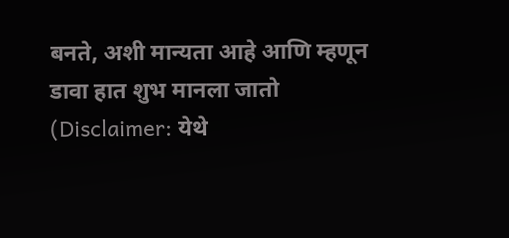बनते, अशी मान्यता आहे आणि म्हणून डावा हात शुभ मानला जातो
(Disclaimer: येथे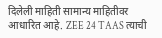दिलेली माहिती सामान्य माहितीवर आधारित आहे. ZEE 24 TAAS त्याची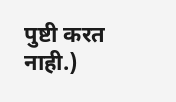पुष्टी करत नाही.)